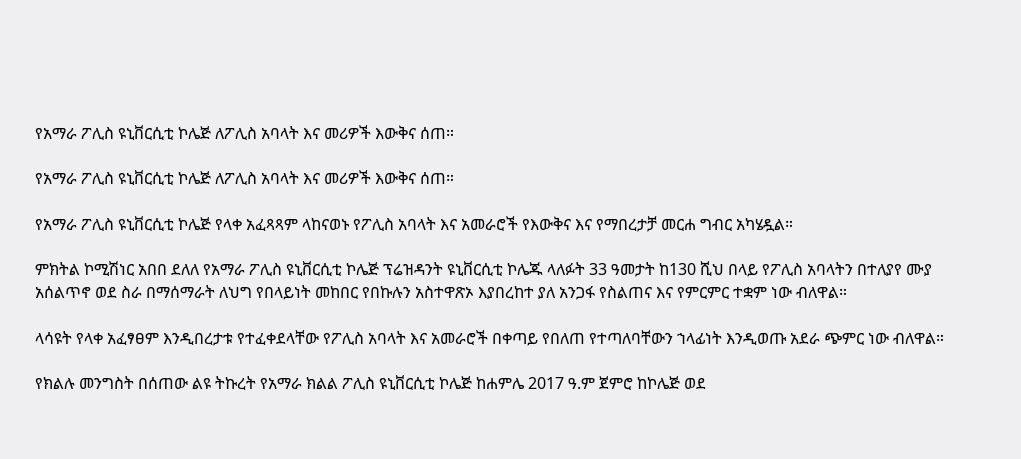የአማራ ፖሊስ ዩኒቨርሲቲ ኮሌጅ ለፖሊስ አባላት እና መሪዎች እውቅና ሰጠ።

የአማራ ፖሊስ ዩኒቨርሲቲ ኮሌጅ ለፖሊስ አባላት እና መሪዎች እውቅና ሰጠ።

የአማራ ፖሊስ ዩኒቨርሲቲ ኮሌጅ የላቀ አፈጻጻም ላከናወኑ የፖሊስ አባላት እና አመራሮች የእውቅና እና የማበረታቻ መርሐ ግብር አካሄዷል።

ምክትል ኮሚሽነር አበበ ደለለ የአማራ ፖሊስ ዩኒቨርሲቲ ኮሌጅ ፕሬዝዳንት ዩኒቨርሲቲ ኮሌጁ ላለፉት 33 ዓመታት ከ130 ሺህ በላይ የፖሊስ አባላትን በተለያየ ሙያ አሰልጥኖ ወደ ስራ በማሰማራት ለህግ የበላይነት መከበር የበኩሉን አስተዋጽኦ እያበረከተ ያለ አንጋፋ የስልጠና እና የምርምር ተቋም ነው ብለዋል።

ላሳዩት የላቀ አፈፃፀም እንዲበረታቱ የተፈቀደላቸው የፖሊስ አባላት እና አመራሮች በቀጣይ የበለጠ የተጣለባቸውን ኀላፊነት እንዲወጡ አደራ ጭምር ነው ብለዋል።

የክልሉ መንግስት በሰጠው ልዩ ትኩረት የአማራ ክልል ፖሊስ ዩኒቨርሲቲ ኮሌጅ ከሐምሌ 2017 ዓ.ም ጀምሮ ከኮሌጅ ወደ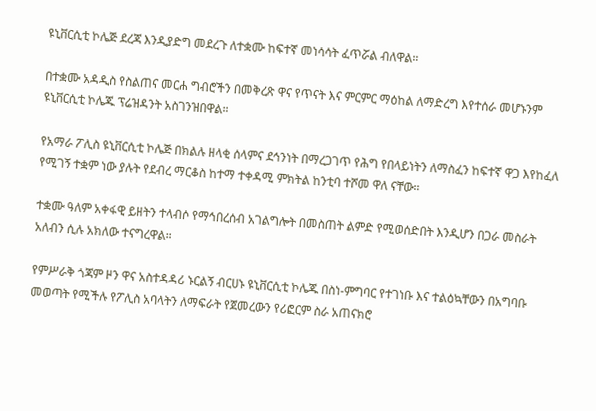ዩኒቨርሲቲ ኮሌጅ ደረጃ እንዲያድግ መደረጉ ለተቋሙ ከፍተኛ መነሳሳት ፈጥሯል ብለዋል።

በተቋሙ አዳዲስ የስልጠና መርሐ ግብሮችን በመቅረጽ ዋና የጥናት እና ምርምር ማዕከል ለማድረግ እየተሰራ መሆኑንም ዩኒቨርሲቲ ኮሌጁ ፕሬዝዳንት አስገንዝበዋል።

የአማራ ፖሊስ ዩኒቨርሲቲ ኮሌጅ በክልሉ ዘላቂ ሰላምና ደኅንነት በማረጋገጥ የሕግ የበላይነትን ለማስፈን ከፍተኛ ዋጋ እየከፈለ የሚገኝ ተቋም ነው ያሉት የደብረ ማርቆስ ከተማ ተቀዳሚ ምክትል ከንቲባ ተሾመ ዋለ ናቸው።

ተቋሙ ዓለም አቀፋዊ ይዘትን ተላብሶ የማኅበረሰብ አገልግሎት በመስጠት ልምድ የሚወሰድበት እንዲሆን በጋራ መስራት አለብን ሲሉ አክለው ተናግረዋል።

የምሥራቅ ጎጃም ዞን ዋና አስተዳዳሪ ኑርልኝ ብርሀኑ ዩኒቨርሲቲ ኮሌጁ በስነ-ምግባር የተገነቡ እና ተልዕኳቸውን በአግባቡ መወጣት የሚችሉ የፖሊስ አባላትን ለማፍራት የጀመረውን የሪፎርም ስራ አጠናክሮ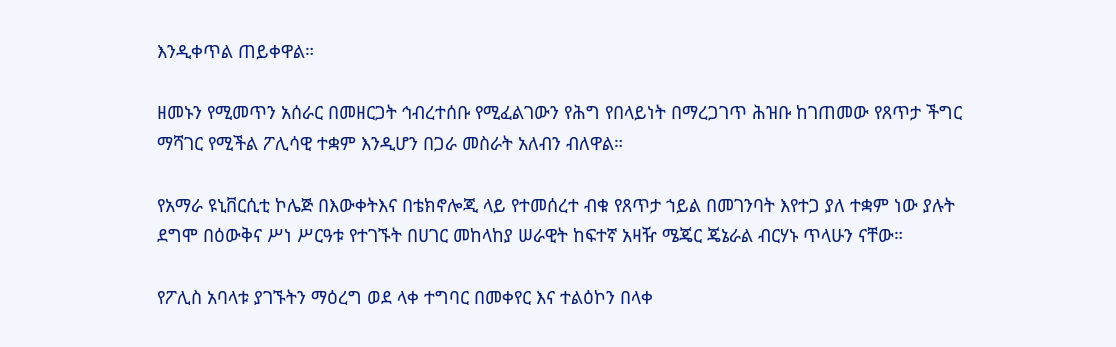እንዲቀጥል ጠይቀዋል።

ዘመኑን የሚመጥን አሰራር በመዘርጋት ኅብረተሰቡ የሚፈልገውን የሕግ የበላይነት በማረጋገጥ ሕዝቡ ከገጠመው የጸጥታ ችግር ማሻገር የሚችል ፖሊሳዊ ተቋም እንዲሆን በጋራ መስራት አለብን ብለዋል።

የአማራ ዩኒቨርሲቲ ኮሌጅ በእውቀትእና በቴክኖሎጂ ላይ የተመሰረተ ብቁ የጸጥታ ኀይል በመገንባት እየተጋ ያለ ተቋም ነው ያሉት ደግሞ በዕውቅና ሥነ ሥርዓቱ የተገኙት በሀገር መከላከያ ሠራዊት ከፍተኛ አዛዥ ሜጄር ጄኔራል ብርሃኑ ጥላሁን ናቸው።

የፖሊስ አባላቱ ያገኙትን ማዕረግ ወደ ላቀ ተግባር በመቀየር እና ተልዕኮን በላቀ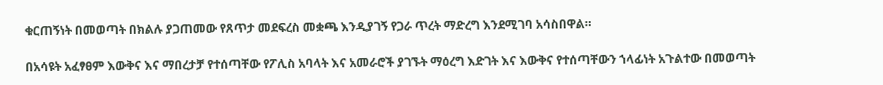ቁርጠኝነት በመወጣት በክልሉ ያጋጠመው የጸጥታ መደፍረስ መቋጫ እንዲያገኝ የጋራ ጥረት ማድረግ እንደሚገባ አሳስበዋል።

በአሳዩት አፈፃፀም እውቅና እና ማበረታቻ የተሰጣቸው የፖሊስ አባላት እና አመራሮች ያገኙት ማዕረግ እድገት እና እውቅና የተሰጣቸውን ኀላፊነት አጉልተው በመወጣት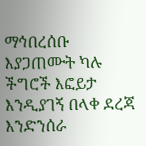ማኅበረሰቡ እያጋጠሙት ካሉ ችግሮች እፎይታ እንዲያገኝ በላቀ ደረጃ እንድንሰራ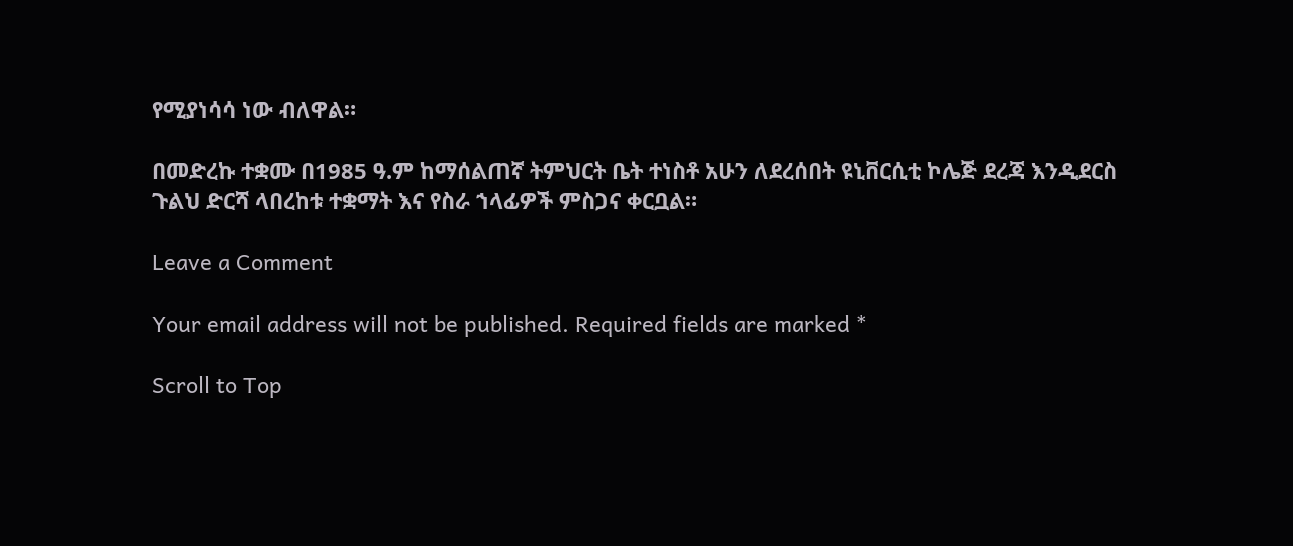የሚያነሳሳ ነው ብለዋል።

በመድረኩ ተቋሙ በ1985 ዓ.ም ከማሰልጠኛ ትምህርት ቤት ተነስቶ አሁን ለደረሰበት ዩኒቨርሲቲ ኮሌጅ ደረጃ እንዲደርስ ጉልህ ድርሻ ላበረከቱ ተቋማት እና የስራ ኀላፊዎች ምስጋና ቀርቧል።

Leave a Comment

Your email address will not be published. Required fields are marked *

Scroll to Top